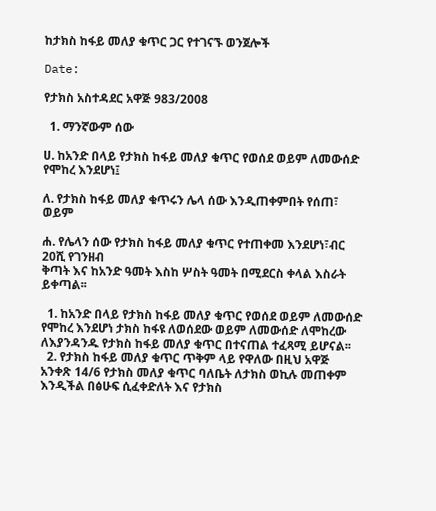ከታክስ ከፋይ መለያ ቁጥር ጋር የተገናኙ ወንጀሎች

Date:

የታክስ አስተዳደር አዋጅ 983/2008

  1. ማንኛውም ሰው

ሀ. ከአንድ በላይ የታክስ ከፋይ መለያ ቁጥር የወሰደ ወይም ለመውሰድ የሞከረ እንደሆነ፤

ለ. የታክስ ከፋይ መለያ ቁጥሩን ሌላ ሰው እንዲጠቀምበት የሰጠ፣ ወይም

ሐ. የሌላን ሰው የታክስ ከፋይ መለያ ቁጥር የተጠቀመ እንደሆነ፣ብር 20ሺ የገንዘብ
ቅጣት እና ከአንድ ዓመት እስከ ሦስት ዓመት በሚደርስ ቀላል እስራት ይቀጣል፡፡

  1. ከአንድ በላይ የታክስ ከፋይ መለያ ቁጥር የወሰደ ወይም ለመውሰድ የሞከረ እንደሆነ ታክስ ከፋዩ ለወሰደው ወይም ለመውሰድ ለሞከረው ለእያንዳንዱ የታክስ ከፋይ መለያ ቁጥር በተናጠል ተፈጻሚ ይሆናል፡፡
  2. የታክስ ከፋይ መለያ ቁጥር ጥቅም ላይ የዋለው በዚህ አዋጅ አንቀጽ 14/6 የታክስ መለያ ቁጥር ባለቤት ለታክስ ወኪሉ መጠቀም እንዲችል በፅሁፍ ሲፈቀድለት እና የታክስ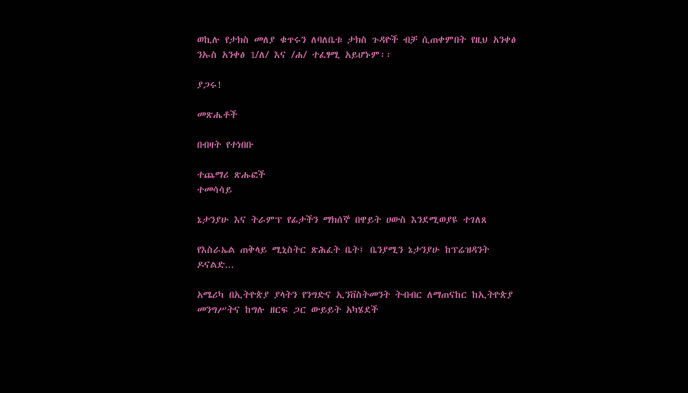ወኪሉ የታክስ መለያ ቁጥሩን ለባለቤቱ ታክስ ጉዳዮች ብቻ ሲጠቀምበት የዚህ አንቀፅ ንኡስ አንቀፅ 1/ለ/ እና /ሐ/ ተፈፃሚ አይሆኑም፡፡

ያጋሩ!

መጽሔቶች

በብዛት የተነበቡ

ተጨማሪ ጽሑፎች
ተመሳሳይ

ኔታንያሁ እና ትራምፕ የፊታችን ማክሰኞ በዋይት ሀውስ እንደሚወያዩ ተገለጸ

የእስራኤል ጠቅላይ ሚኒስትር ጽሕፈት ቤት፤ ቤንያሚን ኔታንያሁ ከፕሬዝዳንት ዶናልድ...

አሜሪካ በኢትዮጵያ ያላትን የንግድና ኢንቨስትመንት ትብብር ለማጠናከር ከኢትዮጵያ መንግሥትና ከግሉ ዘርፍ ጋር ውይይት አካሄደች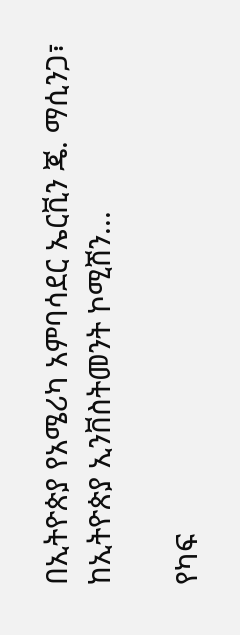በኢትዮጵያ የአሜሪካ አምባሳደር ኤርቪን ጄ. ማሲንጋ፣ ከኢትዮጵያ ኢንቨስትመንት ኮሚሽን...

የካፍ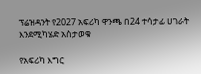ፕሬዝዳንት የ2027 አፍሪካ ዋንጫ በ24 ተሳታፊ ሀገራት እንደሚካሄድ አስታወቁ

የአፍሪካ እግር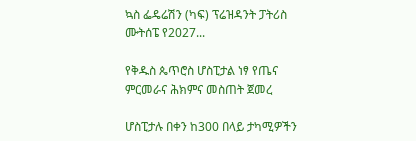ኳስ ፌዴሬሽን (ካፍ) ፕሬዝዳንት ፓትሪስ ሙትሰፔ የ2027...

የቅዱስ ጴጥሮስ ሆስፒታል ነፃ የጤና ምርመራና ሕክምና መስጠት ጀመረ

ሆስፒታሉ በቀን ከ300 በላይ ታካሚዎችን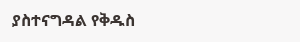ያስተናግዳል የቅዱስ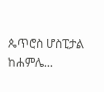ጴጥሮስ ሆስፒታል ከሐምሌ...